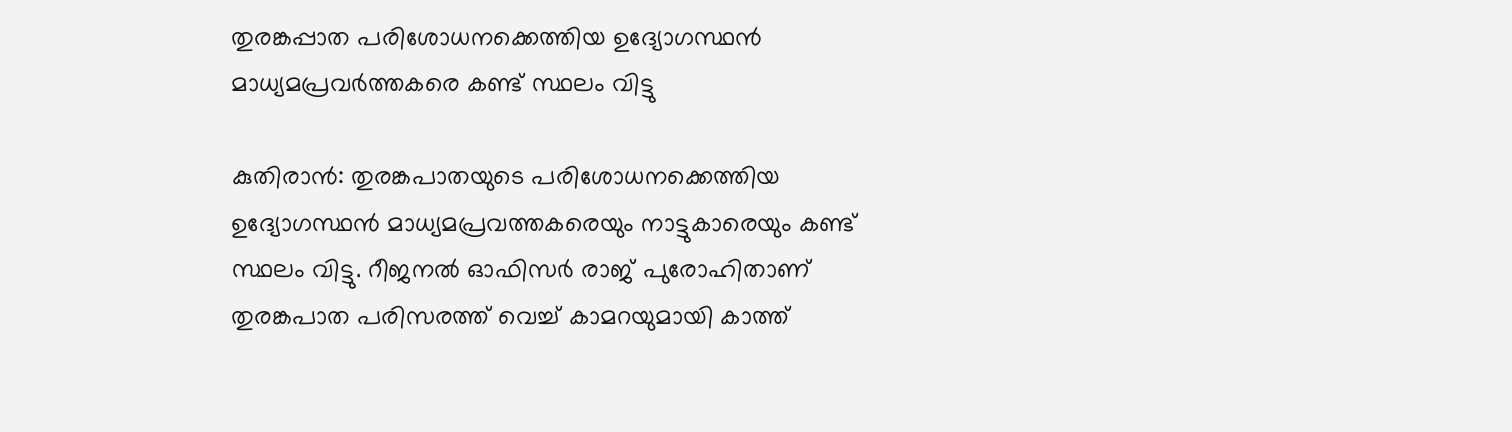തുരങ്കപ്പാത പരിശോധനക്കെത്തിയ ഉദ്യോഗസ്ഥൻ മാധ്യമപ്രവർത്തകരെ കണ്ട് സ്ഥലം വിട്ടു

കുതിരാന്‍: തുരങ്കപാതയുടെ പരിശോധനക്കെത്തിയ ഉദ്യോഗസ്ഥൻ മാധ്യമപ്രവത്തകരെയും നാട്ടുകാരെയും കണ്ട് സ്ഥലം വിട്ടു. റീജനല്‍ ഓഫിസര്‍ രാജ് പുരോഹിതാണ് തുരങ്കപാത പരിസരത്ത് വെച്ച് കാമറയുമായി കാത്ത്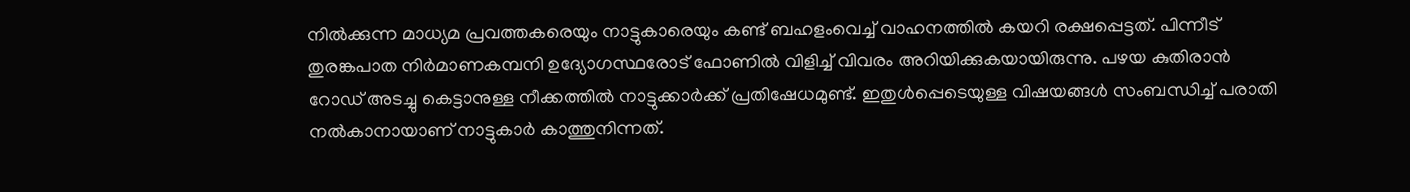നില്‍ക്കുന്ന മാധ്യമ പ്രവത്തകരെയും നാട്ടുകാരെയും കണ്ട് ബഹളംവെച്ച് വാഹനത്തില്‍ കയറി രക്ഷപ്പെട്ടത്. പിന്നീട് തുരങ്കപാത നിർമാണകമ്പനി ഉദ്യോഗസ്ഥരോട് ഫോണില്‍ വിളിച്ച് വിവരം അറിയിക്കുകയായിരുന്നു. പഴയ കുതിരാന്‍ റോഡ് അടച്ചു കെട്ടാനുള്ള നീക്കത്തില്‍ നാട്ടുക്കാര്‍ക്ക് പ്രതിഷേധമുണ്ട്. ഇതുൾപ്പെടെയുള്ള വിഷയങ്ങള്‍ സംബന്ധിച്ച് പരാതി നല്‍കാനായാണ് നാട്ടുകാര്‍ കാത്തുനിന്നത്.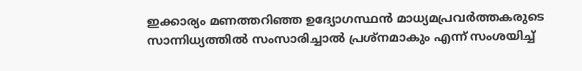ഇക്കാര്യം മണത്തറിഞ്ഞ ഉദ്യോഗസ്ഥൻ മാധ്യമപ്രവർത്തകരുടെ സാന്നിധ്യത്തില്‍ സംസാരിച്ചാല്‍ പ്രശ്‌നമാകും എന്ന് സംശയിച്ച്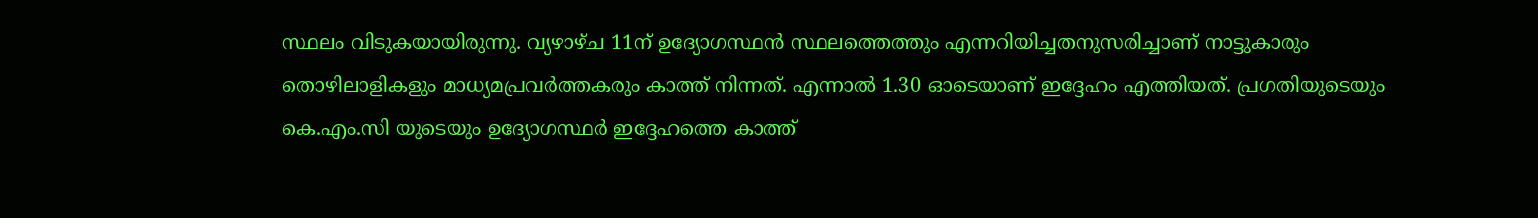സ്ഥലം വിടുകയായിരുന്നു. വ്യഴാഴ്ച 11ന് ഉദ്യോഗസ്ഥൻ സ്ഥലത്തെത്തും എന്നറിയിച്ചതനുസരിച്ചാണ് നാട്ടുകാരും തൊഴിലാളികളും മാധ്യമപ്രവർത്തകരും കാത്ത് നിന്നത്. എന്നാല്‍ 1.30 ഓടെയാണ് ഇദ്ദേഹം എത്തിയത്. പ്രഗതിയുടെയും കെ.എം.സി യുടെയും ഉദ്യോഗസ്ഥർ ഇദ്ദേഹത്തെ കാത്ത്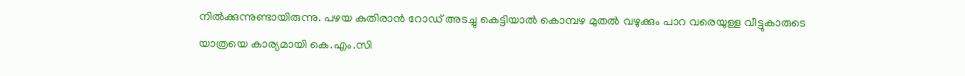നില്‍ക്കുന്നുണ്ടായിരുന്നു. പഴയ കുതിരാന്‍ റോഡ് അടച്ചു കെട്ടിയാല്‍ കൊമ്പഴ മുതല്‍ വഴുക്കും പാറ വരെയുള്ള വീട്ടുകാരുടെ യാത്രയെ കാര്യമായി കെ.എം.സി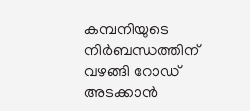കമ്പനിയുടെ നിര്‍ബന്ധത്തിന് വഴങ്ങി റോഡ് അടക്കാന്‍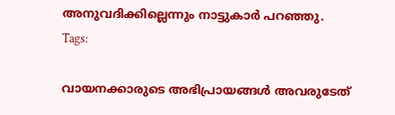അനുവദിക്കില്ലെന്നും നാട്ടുകാർ പറഞ്ഞു.
Tags:

വായനക്കാരുടെ അഭിപ്രായങ്ങള്‍ അവരുടേത്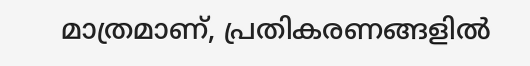മാത്രമാണ്, പ്രതികരണങ്ങളിൽ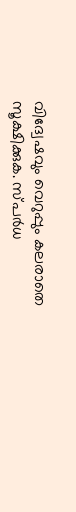വിദ്വേഷവും വെറുപ്പും കലരാതെ സൂക്ഷിക്കുക. സ്പർധ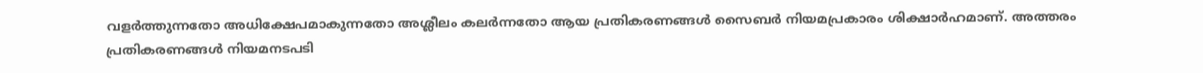വളർത്തുന്നതോ അധിക്ഷേപമാകുന്നതോ അശ്ലീലം കലർന്നതോ ആയ പ്രതികരണങ്ങൾ സൈബർ നിയമപ്രകാരം ശിക്ഷാർഹമാണ്. അത്തരം പ്രതികരണങ്ങൾ നിയമനടപടി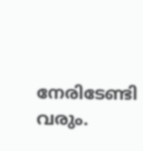നേരിടേണ്ടി വരും.